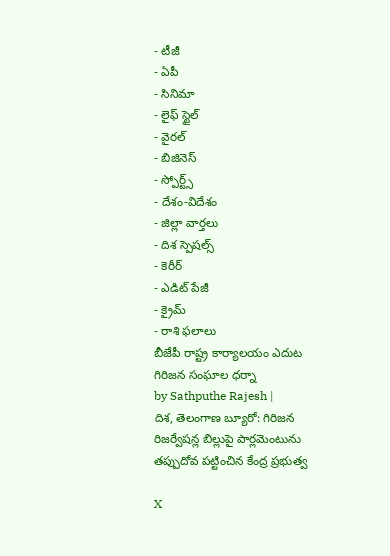- టీజీ
- ఏపీ
- సినిమా
- లైఫ్ స్టైల్
- వైరల్
- బిజినెస్
- స్పోర్ట్స్
- దేశం-విదేశం
- జిల్లా వార్తలు
- దిశ స్పెషల్స్
- కెరీర్
- ఎడిట్ పేజీ
- క్రైమ్
- రాశి ఫలాలు
బీజేపీ రాష్ట్ర కార్యాలయం ఎదుట గిరిజన సంఘాల ధర్నా
by Sathputhe Rajesh |
దిశ, తెలంగాణ బ్యూరో: గిరిజన రిజర్వేషన్ల బిల్లుపై పార్లమెంటును తప్పుదోవ పట్టించిన కేంద్ర ప్రభుత్వ

X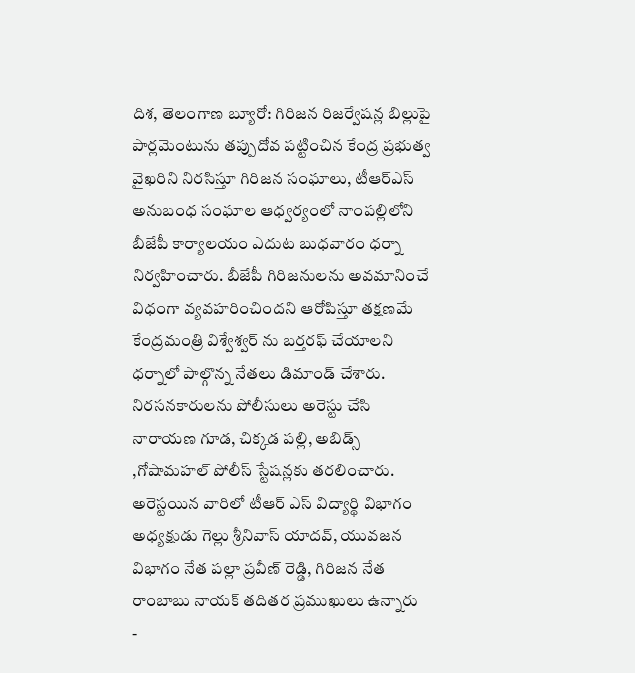దిశ, తెలంగాణ బ్యూరో: గిరిజన రిజర్వేషన్ల బిల్లుపై పార్లమెంటును తప్పుదోవ పట్టించిన కేంద్ర ప్రభుత్వ వైఖరిని నిరసిస్తూ గిరిజన సంఘాలు, టీఆర్ఎస్ అనుబంధ సంఘాల ఆధ్వర్యంలో నాంపల్లిలోని బీజేపీ కార్యాలయం ఎదుట బుధవారం ధర్నా నిర్వహించారు. బీజేపీ గిరిజనులను అవమానించే విధంగా వ్యవహరించిందని ఆరోపిస్తూ తక్షణమే కేంద్రమంత్రి విశ్వేశ్వర్ ను బర్తరఫ్ చేయాలని ధర్నాలో పాల్గొన్న నేతలు డిమాండ్ చేశారు. నిరసనకారులను పోలీసులు అరెస్టు చేసి నారాయణ గూడ, చిక్కడ పల్లి, అబిడ్స్ ,గోషామహల్ పోలీస్ స్టేషన్లకు తరలించారు. అరెస్టయిన వారిలో టీఆర్ ఎస్ విద్యార్థి విభాగం అధ్యక్షుడు గెల్లు శ్రీనివాస్ యాదవ్, యువజన విభాగం నేత పల్లా ప్రవీణ్ రెడ్డి, గిరిజన నేత రాంబాబు నాయక్ తదితర ప్రముఖులు ఉన్నారు
-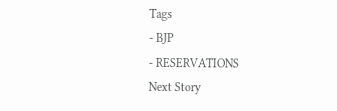Tags
- BJP
- RESERVATIONS
Next Story